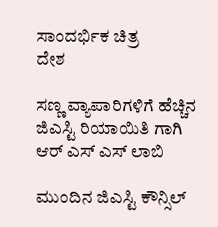ಸಾಂದರ್ಭಿಕ ಚಿತ್ರ
ದೇಶ

ಸಣ್ಣ ವ್ಯಾಪಾರಿಗಳಿಗೆ ಹೆಚ್ಚಿನ ಜಿಎಸ್ಟಿ ರಿಯಾಯಿತಿ ಗಾಗಿ ಆರ್ ಎಸ್ ಎಸ್ ಲಾಬಿ

ಮುಂದಿನ ಜಿಎಸ್ಟಿ ಕೌನ್ಸಿಲ್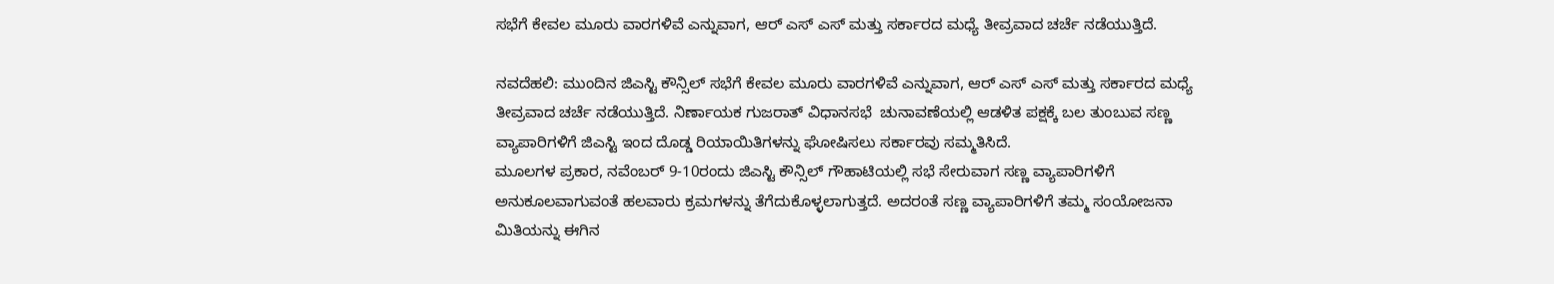ಸಭೆಗೆ ಕೇವಲ ಮೂರು ವಾರಗಳಿವೆ ಎನ್ನುವಾಗ, ಆರ್ ಎಸ್ ಎಸ್ ಮತ್ತು ಸರ್ಕಾರದ ಮಧ್ಯೆ ತೀವ್ರವಾದ ಚರ್ಚೆ ನಡೆಯುತ್ತಿದೆ.

ನವದೆಹಲಿ: ಮುಂದಿನ ಜಿಎಸ್ಟಿ ಕೌನ್ಸಿಲ್ ಸಭೆಗೆ ಕೇವಲ ಮೂರು ವಾರಗಳಿವೆ ಎನ್ನುವಾಗ, ಆರ್ ಎಸ್ ಎಸ್ ಮತ್ತು ಸರ್ಕಾರದ ಮಧ್ಯೆ ತೀವ್ರವಾದ ಚರ್ಚೆ ನಡೆಯುತ್ತಿದೆ. ನಿರ್ಣಾಯಕ ಗುಜರಾತ್ ವಿಧಾನಸಭೆ  ಚುನಾವಣೆಯಲ್ಲಿ ಆಡಳಿತ ಪಕ್ಷಕ್ಕೆ ಬಲ ತುಂಬುವ ಸಣ್ಣ ವ್ಯಾಪಾರಿಗಳಿಗೆ ಜಿಎಸ್ಟಿ ಇಂದ ದೊಡ್ಡ ರಿಯಾಯಿತಿಗಳನ್ನು ಘೋಷಿಸಲು ಸರ್ಕಾರವು ಸಮ್ಮತಿಸಿದೆ.
ಮೂಲಗಳ ಪ್ರಕಾರ, ನವೆಂಬರ್ 9-10ರಂದು ಜಿಎಸ್ಟಿ ಕೌನ್ಸಿಲ್ ಗೌಹಾಟಿಯಲ್ಲಿ ಸಭೆ ಸೇರುವಾಗ ಸಣ್ಣ ವ್ಯಾಪಾರಿಗಳಿಗೆ ಅನುಕೂಲವಾಗುವಂತೆ ಹಲವಾರು ಕ್ರಮಗಳನ್ನು ತೆಗೆದುಕೊಳ್ಳಲಾಗುತ್ತದೆ. ಅದರಂತೆ ಸಣ್ಣ ವ್ಯಾಪಾರಿಗಳಿಗೆ ತಮ್ಮ ಸಂಯೋಜನಾ ಮಿತಿಯನ್ನು ಈಗಿನ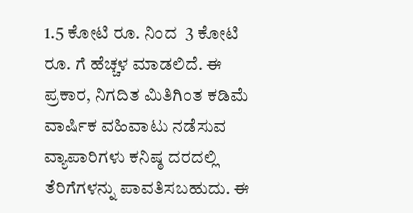1.5 ಕೋಟಿ ರೂ. ನಿಂದ  3 ಕೋಟಿ ರೂ. ಗೆ ಹೆಚ್ಚಳ ಮಾಡಲಿದೆ. ಈ ಪ್ರಕಾರ, ನಿಗದಿತ ಮಿತಿಗಿಂತ ಕಡಿಮೆ ವಾರ್ಷಿಕ ವಹಿವಾಟು ನಡೆಸುವ ವ್ಯಾಪಾರಿಗಳು ಕನಿಷ್ಠ ದರದಲ್ಲಿ ತೆರಿಗೆಗಳನ್ನು ಪಾವತಿಸಬಹುದು. ಈ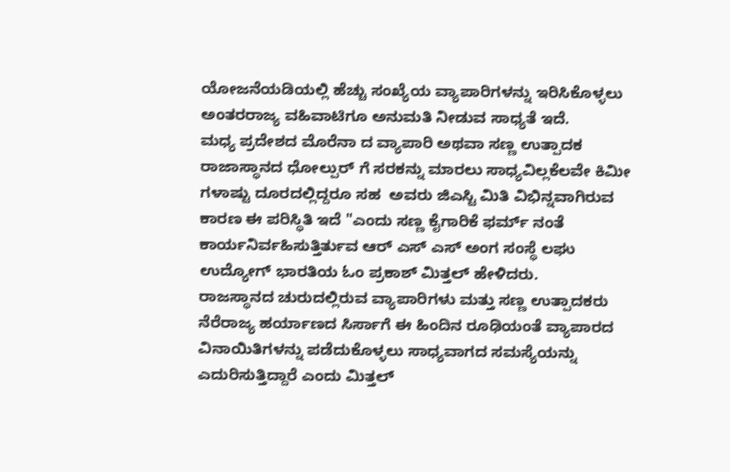ಯೋಜನೆಯಡಿಯಲ್ಲಿ ಹೆಚ್ಚು ಸಂಖ್ಯೆಯ ವ್ಯಾಪಾರಿಗಳನ್ನು ಇರಿಸಿಕೊಳ್ಳಲು ಅಂತರರಾಜ್ಯ ವಹಿವಾಟಿಗೂ ಅನುಮತಿ ನೀಡುವ ಸಾಧ್ಯತೆ ಇದೆ.
ಮಧ್ಯ ಪ್ರದೇಶದ ಮೊರೆನಾ ದ ವ್ಯಾಪಾರಿ ಅಥವಾ ಸಣ್ಣ ಉತ್ಪಾದಕ ರಾಜಾಸ್ಥಾನದ ಧೋಲ್ಪುರ್ ಗೆ ಸರಕನ್ನು ಮಾರಲು ಸಾಧ್ಯವಿಲ್ಲಕೆಲವೇ ಕಿಮೀ ಗಳಾಷ್ಟು ದೂರದಲ್ಲಿದ್ದರೂ ಸಹ  ಅವರು ಜಿಎಸ್ಟಿ ಮಿತಿ ವಿಭಿನ್ನವಾಗಿರುವ ಕಾರಣ ಈ ಪರಿಸ್ಥಿತಿ ಇದೆ "ಎಂದು ಸಣ್ಣ ಕೈಗಾರಿಕೆ ಫರ್ಮ್ ನಂತೆ ಕಾರ್ಯನಿರ್ವಹಿಸುತ್ತಿರ್ತುವ ಆರ್ ಎಸ್ ಎಸ್ ಅಂಗ ಸಂಸ್ಥೆ ಲಘು ಉದ್ಯೋಗ್ ಭಾರತಿಯ ಓಂ ಪ್ರಕಾಶ್ ಮಿತ್ತಲ್ ಹೇಳಿದರು.
ರಾಜಸ್ಥಾನದ ಚುರುದಲ್ಲಿರುವ ವ್ಯಾಪಾರಿಗಳು ಮತ್ತು ಸಣ್ಣ ಉತ್ಪಾದಕರು ನೆರೆರಾಜ್ಯ ಹರ್ಯಾಣದ ಸಿರ್ಸಾಗೆ ಈ ಹಿಂದಿನ ರೂಢಿಯಂತೆ ವ್ಯಾಪಾರದ ವಿನಾಯಿತಿಗಳನ್ನು ಪಡೆದುಕೊಳ್ಳಲು ಸಾಧ್ಯವಾಗದ ಸಮಸ್ಯೆಯನ್ನು ಎದುರಿಸುತ್ತಿದ್ದಾರೆ ಎಂದು ಮಿತ್ತಲ್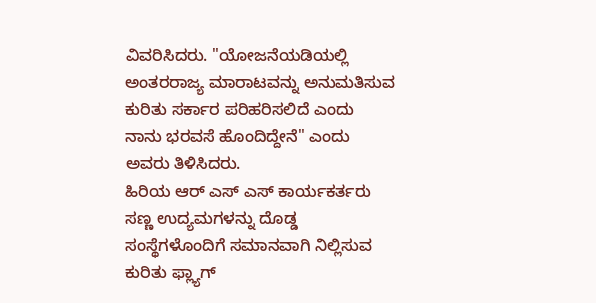ವಿವರಿಸಿದರು. "ಯೋಜನೆಯಡಿಯಲ್ಲಿ ಅಂತರರಾಜ್ಯ ಮಾರಾಟವನ್ನು ಅನುಮತಿಸುವ ಕುರಿತು ಸರ್ಕಾರ ಪರಿಹರಿಸಲಿದೆ ಎಂದು ನಾನು ಭರವಸೆ ಹೊಂದಿದ್ದೇನೆ" ಎಂದು ಅವರು ತಿಳಿಸಿದರು.
ಹಿರಿಯ ಆರ್ ಎಸ್ ಎಸ್ ಕಾರ್ಯಕರ್ತರು ಸಣ್ಣ ಉದ್ಯಮಗಳನ್ನು ದೊಡ್ಡ ಸಂಸ್ಥೆಗಳೊಂದಿಗೆ ಸಮಾನವಾಗಿ ನಿಲ್ಲಿಸುವ ಕುರಿತು ಫ್ಲ್ಯಾಗ್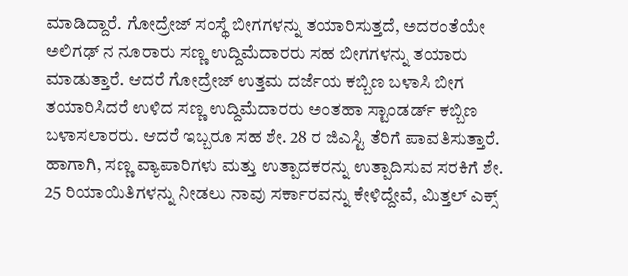ಮಾಡಿದ್ದಾರೆ. ಗೋದ್ರೇಜ್ ಸಂಸ್ಥೆ ಬೀಗಗಳನ್ನು ತಯಾರಿಸುತ್ತದೆ, ಅದರಂತೆಯೇ ಅಲಿಗಢ್ ನ ನೂರಾರು ಸಣ್ಣ ಉದ್ದಿಮೆದಾರರು ಸಹ ಬೀಗಗಳನ್ನು ತಯಾರು ಮಾಡುತ್ತಾರೆ. ಆದರೆ ಗೋದ್ರೇಜ್ ಉತ್ತಮ ದರ್ಜೆಯ ಕಬ್ಬಿಣ ಬಳಾಸಿ ಬೀಗ ತಯಾರಿಸಿದರೆ ಉಳಿದ ಸಣ್ಣ ಉದ್ದಿಮೆದಾರರು ಅಂತಹಾ ಸ್ಟಾಂಡರ್ಡ್ ಕಬ್ಬಿಣ ಬಳಾಸಲಾರರು. ಆದರೆ ಇಬ್ಬರೂ ಸಹ ಶೇ. 28 ರ ಜಿಎಸ್ಟಿ ತೆರಿಗೆ ಪಾವತಿಸುತ್ತಾರೆ. ಹಾಗಾಗಿ, ಸಣ್ಣ ವ್ಯಾಪಾರಿಗಳು ಮತ್ತು ಉತ್ಪಾದಕರನ್ನು ಉತ್ಪಾದಿಸುವ ಸರಕಿಗೆ ಶೇ. 25 ರಿಯಾಯಿತಿಗಳನ್ನು ನೀಡಲು ನಾವು ಸರ್ಕಾರವನ್ನು ಕೇಳಿದ್ದೇವೆ, ಮಿತ್ತಲ್ ಎಕ್ಸ್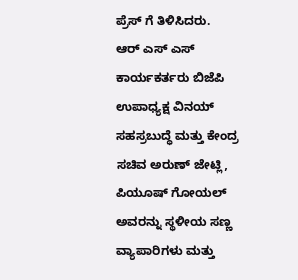ಪ್ರೆಸ್ ಗೆ ತಿಳಿಸಿದರು.
ಆರ್ ಎಸ್ ಎಸ್ ಕಾರ್ಯಕರ್ತರು ಬಿಜೆಪಿ ಉಪಾಧ್ಯಕ್ಷ ವಿನಯ್ ಸಹಸ್ರಬುದ್ಧೆ ಮತ್ತು ಕೇಂದ್ರ ಸಚಿವ ಅರುಣ್ ಜೇಟ್ಲಿ, ಪಿಯೂಷ್ ಗೋಯಲ್ ಅವರನ್ನು ಸ್ಥಳೀಯ ಸಣ್ಣ ವ್ಯಾಪಾರಿಗಳು ಮತ್ತು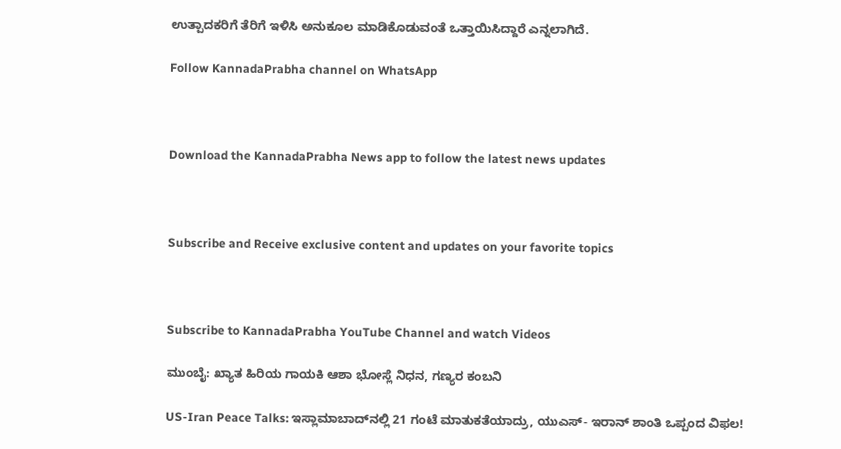ಉತ್ಪಾದಕರಿಗೆ ತೆರಿಗೆ ಇಳಿಸಿ ಅನುಕೂಲ ಮಾಡಿಕೊಡುವಂತೆ ಒತ್ತಾಯಿಸಿದ್ದಾರೆ ಎನ್ನಲಾಗಿದೆ.

Follow KannadaPrabha channel on WhatsApp



Download the KannadaPrabha News app to follow the latest news updates



Subscribe and Receive exclusive content and updates on your favorite topics



Subscribe to KannadaPrabha YouTube Channel and watch Videos

ಮುಂಬೈ: ಖ್ಯಾತ ಹಿರಿಯ ಗಾಯಕಿ ಆಶಾ ಭೋಸ್ಲೆ ನಿಧನ, ಗಣ್ಯರ ಕಂಬನಿ

US-Iran Peace Talks: ಇಸ್ಲಾಮಾಬಾದ್‌ನಲ್ಲಿ 21 ಗಂಟೆ ಮಾತುಕತೆಯಾದ್ರು, ಯುಎಸ್- ಇರಾನ್ ಶಾಂತಿ ಒಪ್ಪಂದ ವಿಫಲ!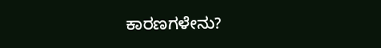ಕಾರಣಗಳೇನು?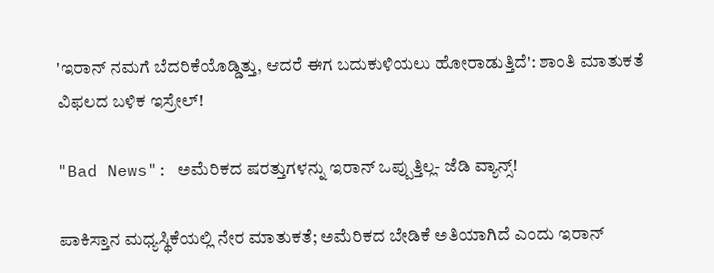'ಇರಾನ್ ನಮಗೆ ಬೆದರಿಕೆಯೊಡ್ಡಿತ್ತು, ಆದರೆ ಈಗ ಬದುಕುಳಿಯಲು ಹೋರಾಡುತ್ತಿದೆ': ಶಾಂತಿ ಮಾತುಕತೆ ವಿಫಲದ ಬಳಿಕ ಇಸ್ರೇಲ್!

"Bad News": ಅಮೆರಿಕದ ಷರತ್ತುಗಳನ್ನು ಇರಾನ್ ಒಪ್ಪುತ್ತಿಲ್ಲ- ಜೆಡಿ ವ್ಯಾನ್ಸ್!

ಪಾಕಿಸ್ತಾನ ಮಧ್ಯಸ್ಥಿಕೆಯಲ್ಲಿ ನೇರ ಮಾತುಕತೆ; ಅಮೆರಿಕದ ಬೇಡಿಕೆ ಅತಿಯಾಗಿದೆ ಎಂದು ಇರಾನ್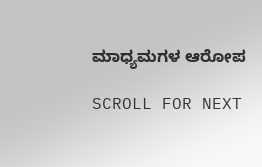ಮಾಧ್ಯಮಗಳ ಆರೋಪ

SCROLL FOR NEXT